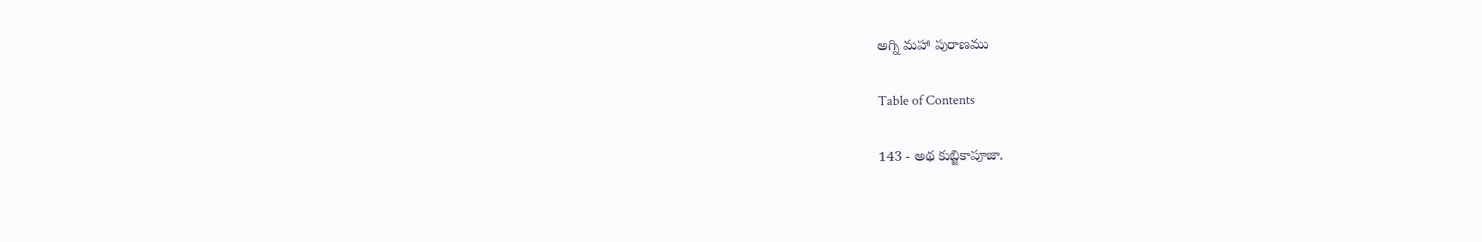అగ్ని మహా పురాణము

Table of Contents

143 - అథ కుబ్జికాపూజా.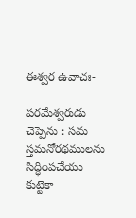ఈశ్వర ఉవాచః-

పరమేశ్వరుడు చెప్పెను : సమ స్తమనోరథములను సిద్ధింపచేయు కుట్టెకా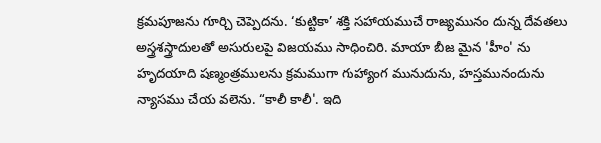క్రమపూజను గూర్చి చెప్పెదను. ‘కుట్టికా’ శక్తి సహాయముచే రాజ్యమునం దున్న దేవతలు అస్త్రశస్త్రాదులతో అసురులపై విజయము సాధించిరి. మాయా బీజ మైన 'హీం' ను హృదయాది షణ్మంత్రములను క్రమముగా గుహ్యాంగ మునుదును, హస్తమునందును న్యాసము చేయ వలెను. “కాలీ కాలీ'. ఇది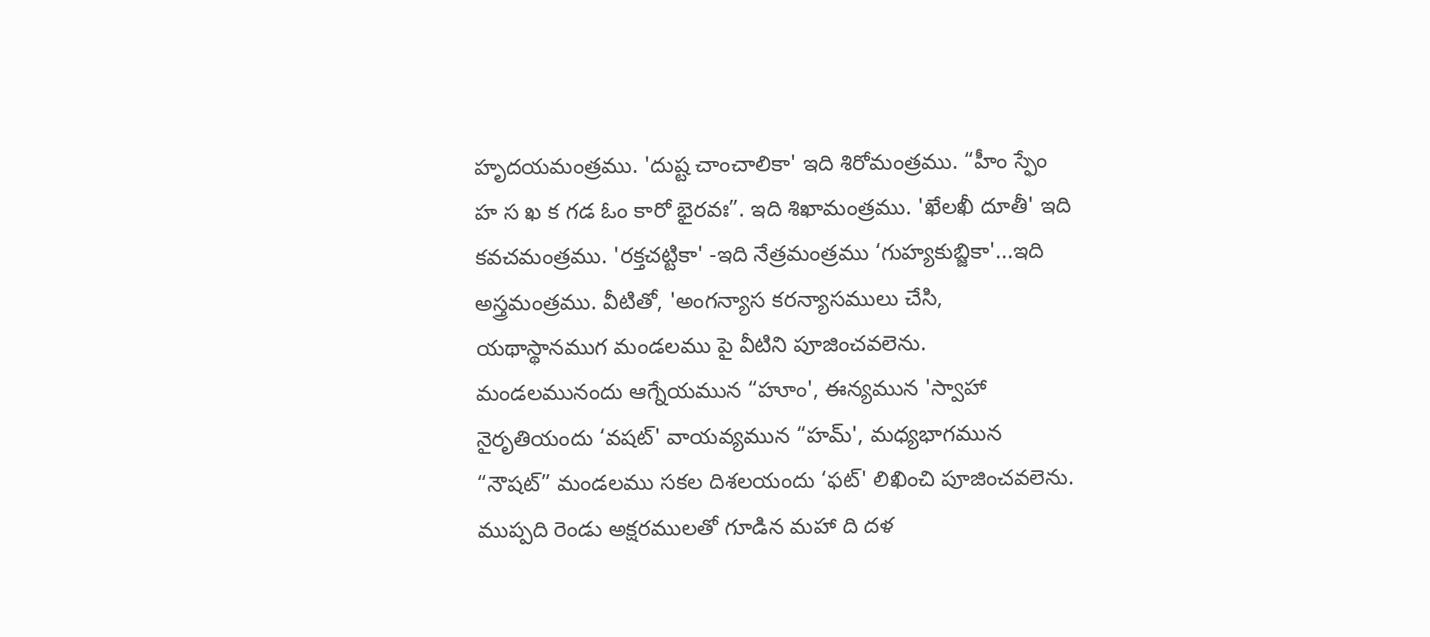హృదయమంత్రము. 'దుష్ట చాంచాలికా' ఇది శిరోమంత్రము. “హీం స్ఫేం హ స ఖ క గడ ఓం కారో భైరవః”. ఇది శిఖామంత్రము. 'ఖేలఖీ దూతీ' ఇది కవచమంత్రము. 'రక్తచట్టికా' -ఇది నేత్రమంత్రము ‘గుహ్యకుబ్జికా'...ఇది అస్త్రమంత్రము. వీటితో, 'అంగన్యాస కరన్యాసములు చేసి, యథాస్థానముగ మండలము పై వీటిని పూజించవలెను. మండలమునందు ఆగ్నేయమున “హూం', ఈన్యమున 'స్వాహా నైరృతియందు ‘వషట్' వాయవ్యమున “హమ్', మధ్యభాగమున “నౌషట్” మండలము సకల దిశలయందు ‘ఫట్' లిఖించి పూజించవలెను. ముప్పది రెండు అక్షరములతో గూడిన మహా ది దళ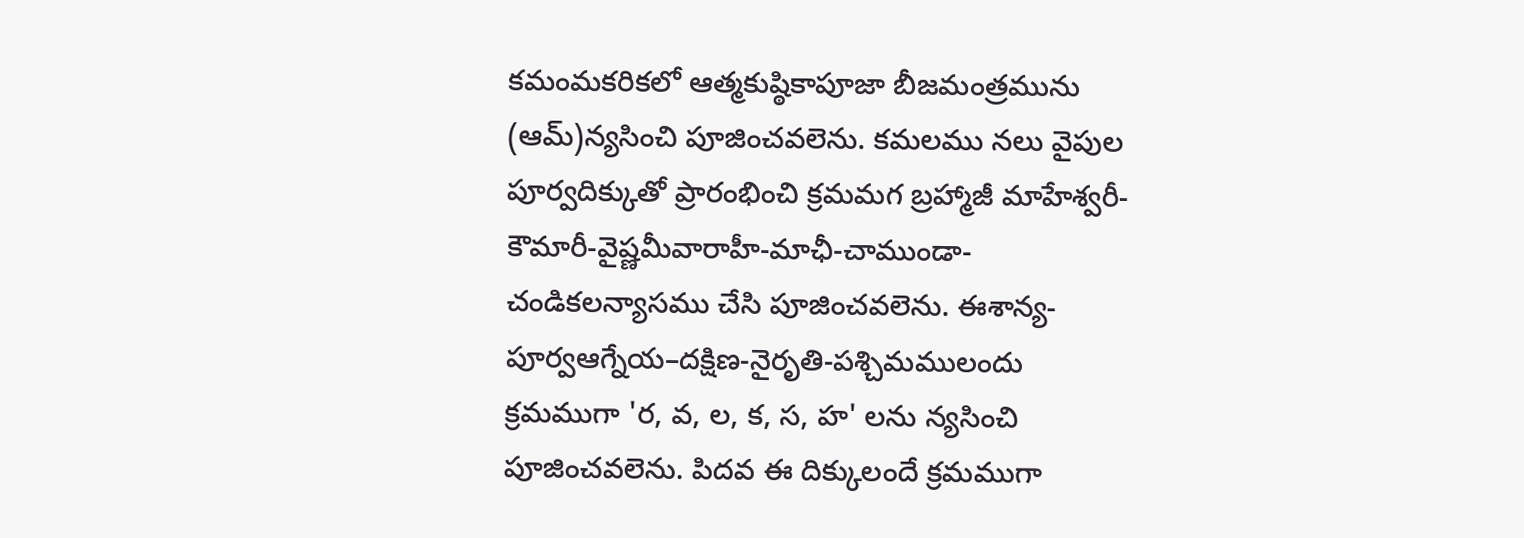కమంమకరికలో ఆత్మకుష్ఠికాపూజా బీజమంత్రమును (ఆమ్)న్యసించి పూజించవలెను. కమలము నలు వైపుల పూర్వదిక్కుతో ప్రారంభించి క్రమమగ బ్రహ్మాజీ మాహేశ్వరీ-కౌమారీ-వైష్ణమీవారాహీ-మాఛీ-చాముండా- చండికలన్యాసము చేసి పూజించవలెను. ఈశాన్య-పూర్వఆగ్నేయ–దక్షిణ-నైరృతి-పశ్చిమములందు క్రమముగా 'ర, వ, ల, క, స, హ' లను న్యసించి పూజించవలెను. పిదవ ఈ దిక్కులందే క్రమముగా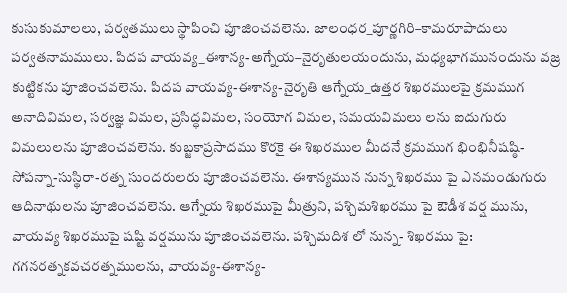కుసుకుమాలలు, పర్వతములు స్థాపించి పూజించవలెను. జాలంధర_పూర్ణగిరి–కామరూపాదులు పర్వతనామములు. పిదప వాయవ్య_ఈశాన్య-అగ్నేయ–నైరృతులయందును, మధ్యభాగమునందును వజ్ర కుట్టికను పూజించవలెను. పిదప వాయవ్య-ఈశాన్య-నైరృతి ఆగ్నేయ_ఉత్తర శిఖరములపై క్రమముగ అనాదివిమల, సర్వజ్ఞ విమల, ప్రసిద్ధవిమల, సంయోగ విమల, సమయవిమలు లను ఐదుగురు విమలులను పూజించవలెను. కుబ్జకాప్రసాదము కొరకై ఈ శిఖరముల మీదనే క్రమముగ భింభినీషష్ఠి-సోపన్నా-సుస్థిరా-రత్న సుందరులరు పూజించవలెను. ఈశాన్యమున నున్న శిఖరము పై ఎనమండుగురు ఆదినాథులను పూజించవలెను. ఆగ్నేయ శిఖరముపై మీత్రుని, పశ్చిమశిఖరము పై ఔడీశ వర్ష మును, వాయవ్య శిఖరముపై షష్టి వర్షమును పూజించవలెను. పశ్చిమదిశ లో నున్న- శిఖరము పై: గగనరత్నకవచరత్నములను, వాయవ్య-ఈశాన్య-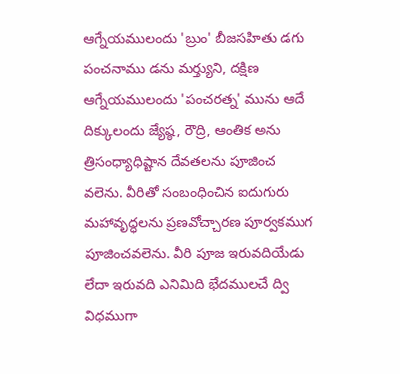ఆగ్నేయములందు 'బ్రుం' బీజసహితు డగు పంచనాము డను మర్త్యుని, దక్షిణ ఆగ్నేయములందు 'పంచరత్న' మును ఆదే దిక్కులందు జ్యేష్ఠ, రౌద్రి, ఆంతిక అను త్రిసంధ్యాధిష్టాన దేవతలను పూజించ వలెను. వీరితో సంబంధించిన ఐదుగురు మహావృద్ధలను ప్రణవోచ్చారణ పూర్వకముగ పూజించవలెను. వీరి పూజ ఇరువదియేడు లేదా ఇరువది ఎనిమిది భేదములచే ద్వి విధముగా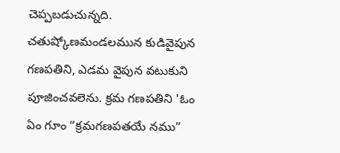చెప్పబడుచున్నది. చతుష్కోణమండలమున కుడివైపున గణపతిని, ఎడమ వైపున వటుకుని పూజించవలెను. క్రమ గణపతిని 'ఓం ఏం గూం “క్రమగణపతయే నము”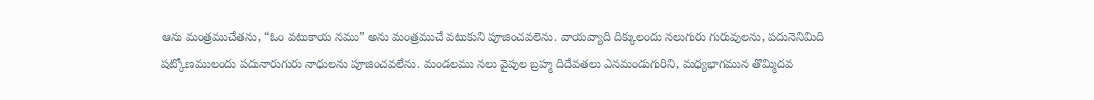ఆను మంత్రముచేతను, “ఓం వటుకాయ నము” అను మంత్రముచే వటుకుని పూజించవలెను. వాయవ్యాది దిక్కులందు నలుగురు గురువులను, పదునెనిమిది షట్కోణములందు పదునారుగురు నాధులను పూజించవలేను. మండలము నలు వైపుల బ్రహ్మ దిదేవతలు ఎనమండుగురిని, మధ్యభాగమున తొమ్మిదవ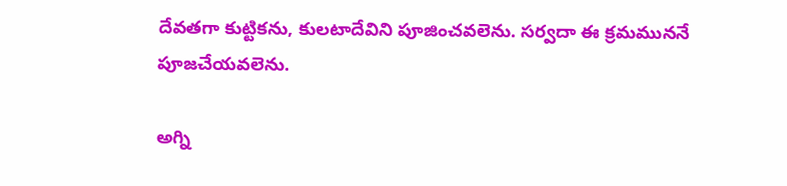దేవతగా కుట్టికను, కులటాదేవిని పూజించవలెను. సర్వదా ఈ క్రమముననే పూజచేయవలెను.

అగ్ని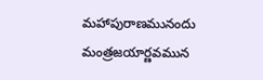మహాపురాణమునందు మంత్రజయార్ణవమున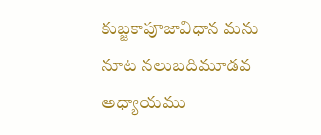కుబ్జకాపూజావిధాన మను నూట నలుబదిమూడవ అధ్యాయము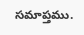సమాప్తము.